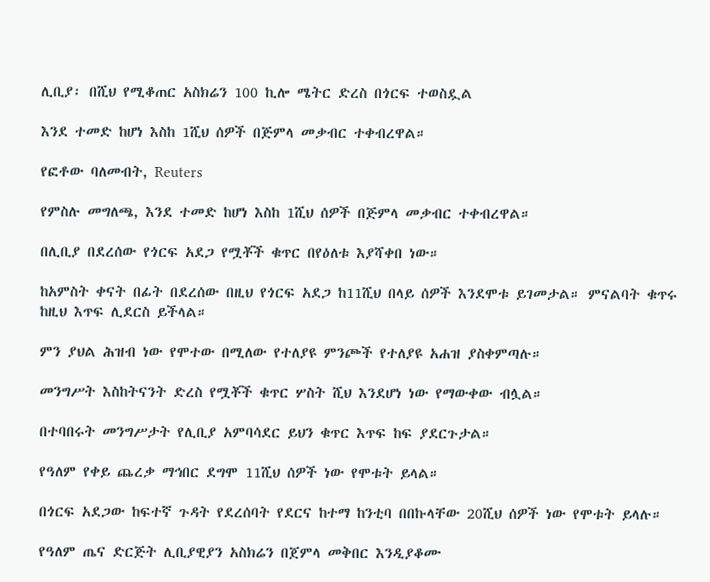ሊቢያ፡ በሺህ የሚቆጠር አስክሬን 100 ኪሎ ሜትር ድረስ በጎርፍ ተወስዷል

እንደ ተመድ ከሆነ እስከ 1ሺህ ሰዎች በጅምላ መቃብር ተቀብረዋል።

የፎቶው ባለመብት, Reuters

የምስሉ መግለጫ, እንደ ተመድ ከሆነ እስከ 1ሺህ ሰዎች በጅምላ መቃብር ተቀብረዋል።

በሊቢያ በደረሰው የጎርፍ አደጋ የሟቾች ቁጥር በየዕለቱ እያሻቀበ ነው።

ከአምስት ቀናት በፊት በደረሰው በዚህ የጎርፍ አደጋ ከ11ሺህ በላይ ሰዎች እንደሞቱ ይገመታል። ምናልባት ቁጥሩ ከዚህ እጥፍ ሊደርስ ይችላል።

ምን ያህል ሕዝብ ነው የሞተው በሚለው የተለያዩ ምንጮች የተለያዩ አሐዝ ያስቀምጣሉ።

መንግሥት እስከትናንት ድረስ የሟቾች ቁጥር ሦስት ሺህ እንደሆነ ነው የማውቀው ብሏል።

በተባበሩት መንግሥታት የሊቢያ አምባሳደር ይህን ቁጥር እጥፍ ከፍ ያደርጉታል።

የዓለም የቀይ ጨረቃ ማኅበር ደግሞ 11ሺህ ሰዎች ነው የሞቱት ይላል።

በጎርፍ አደጋው ከፍተኛ ጉዳት የደረሰባት የደርና ከተማ ከንቲባ በበኩላቸው 20ሺህ ሰዎች ነው የሞቱት ይላሉ።

የዓለም ጤና ድርጅት ሊቢያዊያን አስክሬን በጀምላ መቅበር እንዲያቆሙ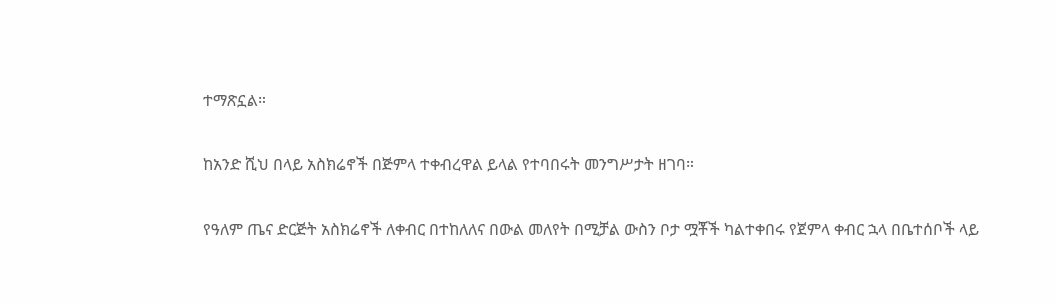ተማጽኗል።

ከአንድ ሺህ በላይ አስክሬኖች በጅምላ ተቀብረዋል ይላል የተባበሩት መንግሥታት ዘገባ።

የዓለም ጤና ድርጅት አስክሬኖች ለቀብር በተከለለና በውል መለየት በሚቻል ውስን ቦታ ሟቾች ካልተቀበሩ የጀምላ ቀብር ኋላ በቤተሰቦች ላይ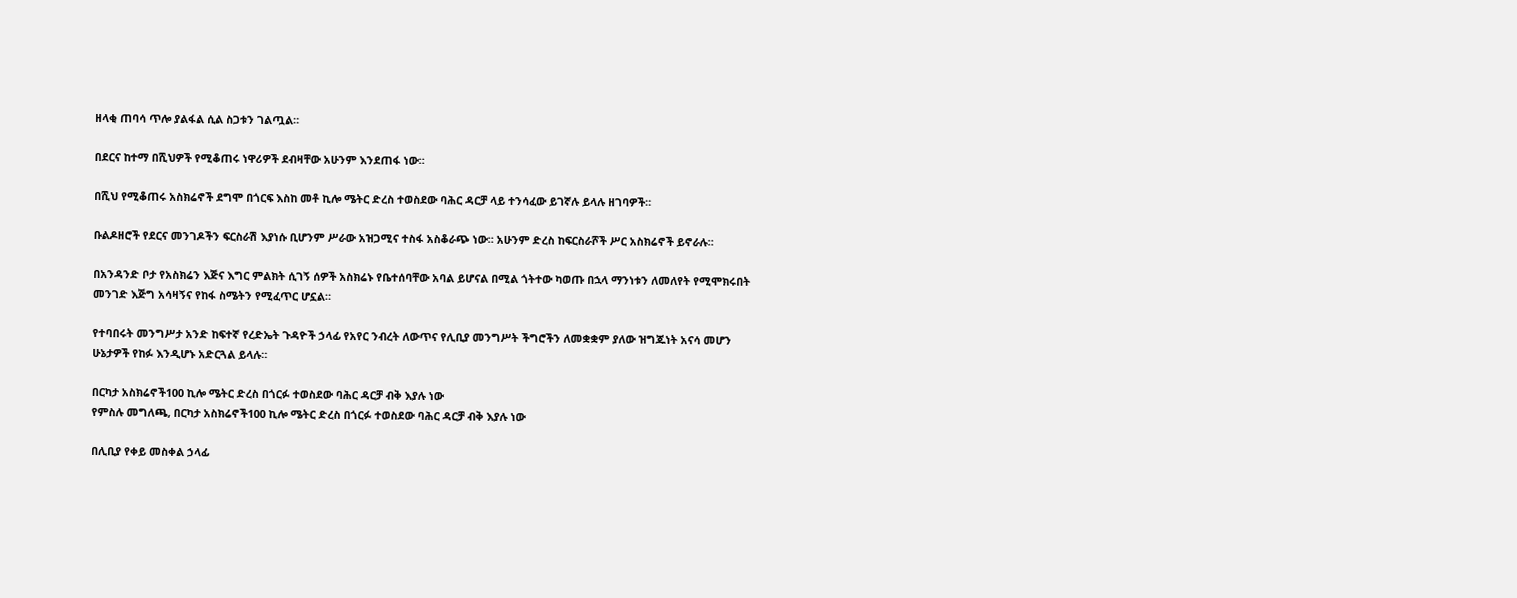ዘላቂ ጠባሳ ጥሎ ያልፋል ሲል ስጋቱን ገልጧል።

በደርና ከተማ በሺህዎች የሚቆጠሩ ነዋሪዎች ደብዛቸው አሁንም እንደጠፋ ነው።

በሺህ የሚቆጠሩ አስክሬኖች ደግሞ በጎርፍ እስከ መቶ ኪሎ ሜትር ድረስ ተወስደው ባሕር ዳርቻ ላይ ተንሳፈው ይገኛሉ ይላሉ ዘገባዎች።

ቡልዶዘሮች የደርና መንገዶችን ፍርስራሽ እያነሱ ቢሆንም ሥራው አዝጋሚና ተስፋ አስቆራጭ ነው። አሁንም ድረስ ከፍርስራሾች ሥር አስክሬኖች ይኖራሉ።

በአንዳንድ ቦታ የአስክሬን እጅና እግር ምልክት ሲገኝ ሰዎች አስክሬኑ የቤተሰባቸው አባል ይሆናል በሚል ጎትተው ካወጡ በኋላ ማንነቱን ለመለየት የሚሞክሩበት መንገድ እጅግ አሳዛኝና የከፋ ስሜትን የሚፈጥር ሆኗል።

የተባበሩት መንግሥታ አንድ ከፍተኛ የረድኤት ጉዳዮች ኃላፊ የአየር ንብረት ለውጥና የሊቢያ መንግሥት ችግሮችን ለመቋቋም ያለው ዝግጁነት አናሳ መሆን ሁኔታዎች የከፉ እንዲሆኑ አድርጓል ይላሉ።

በርካታ አስክሬኖች100 ኪሎ ሜትር ድረስ በጎርፉ ተወስደው ባሕር ዳርቻ ብቅ እያሉ ነው
የምስሉ መግለጫ, በርካታ አስክሬኖች100 ኪሎ ሜትር ድረስ በጎርፉ ተወስደው ባሕር ዳርቻ ብቅ እያሉ ነው

በሊቢያ የቀይ መስቀል ኃላፊ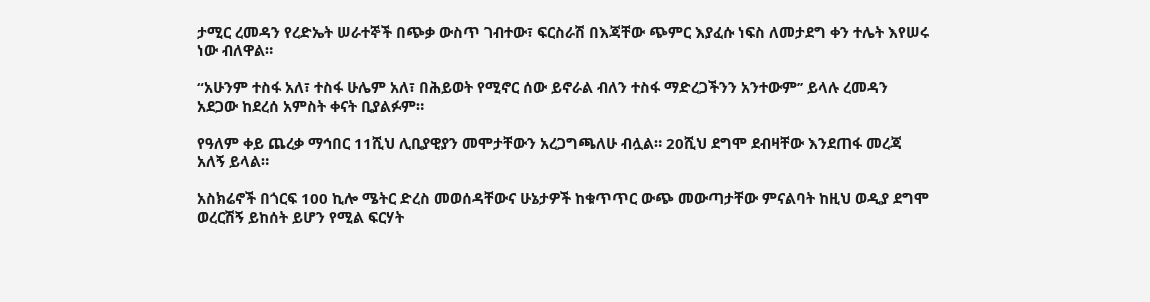ታሚር ረመዳን የረድኤት ሠራተኞች በጭቃ ውስጥ ገብተው፣ ፍርስራሽ በእጃቸው ጭምር እያፈሱ ነፍስ ለመታደግ ቀን ተሌት እየሠሩ ነው ብለዋል።

“አሁንም ተስፋ አለ፣ ተስፋ ሁሌም አለ፣ በሕይወት የሚኖር ሰው ይኖራል ብለን ተስፋ ማድረጋችንን አንተውም’’ ይላሉ ረመዳን አደጋው ከደረሰ አምስት ቀናት ቢያልፉም።

የዓለም ቀይ ጨረቃ ማኅበር 11ሺህ ሊቢያዊያን መሞታቸውን አረጋግጫለሁ ብሏል። 20ሺህ ደግሞ ደብዛቸው እንደጠፋ መረጃ አለኝ ይላል።

አስክሬኖች በጎርፍ 100 ኪሎ ሜትር ድረስ መወሰዳቸውና ሁኔታዎች ከቁጥጥር ውጭ መውጣታቸው ምናልባት ከዚህ ወዲያ ደግሞ ወረርሽኝ ይከሰት ይሆን የሚል ፍርሃት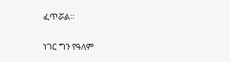ፈጥሯል።

ነገር ግን የዓለም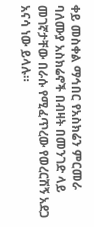ቀይ መስቀል ማኅበር የአስክሬን ምርመራ ባለሙያ አስክሬኖች በብዛት በመንገድ ላይ መገኛታቸው በራሱ የሚፈጥረው የወረርሽኝ አደጋ አናሳ ነው ይላሉ።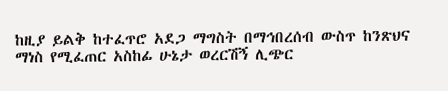ከዚያ ይልቅ ከተፈጥሮ አደጋ ማግስት በማኅበረሰብ ውስጥ ከንጽህና ማነስ የሚፈጠር አስከፊ ሁኔታ ወረርሽኝ ሊጭር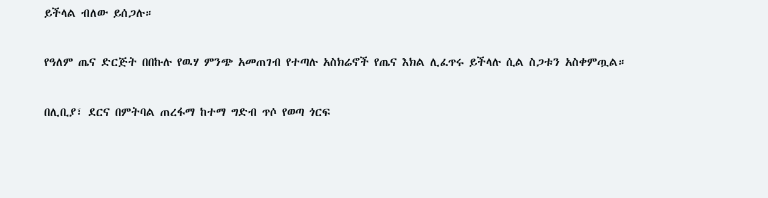ይችላል ብለው ይሰጋሉ።

የዓለም ጤና ድርጅት በበኩሉ የዉሃ ምንጭ አመጠገብ የተጣሉ አስክሬኖች የጤና እክል ሊፈጥሩ ይችላሉ ሲል ስጋቱን አስቀምጧል።

በሊቢያ፣ ደርና በምትባል ጠረፋማ ከተማ ግድብ ጥሶ የወጣ ጎርፍ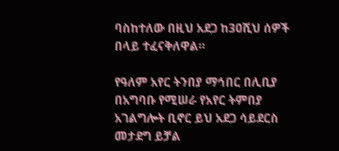ባስከተለው በዚህ አደጋ ከ30ሺህ ሰዎች በላይ ተፈናቅለዋል።

የዓለም አየር ትንበያ ማኅበር በሊቢያ በአግባቡ የሚሠራ የአየር ትምበያ አገልግሎት ቢኖር ይህ አደጋ ሳይደርስ መታደግ ይቻል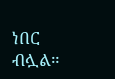ነበር ብሏል።